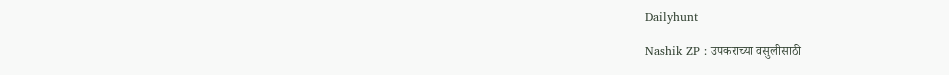Dailyhunt

Nashik ZP : उपकराच्या वसुलीसाठी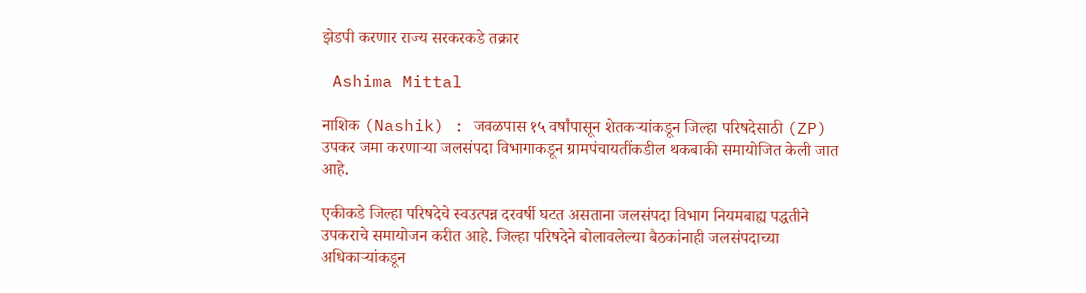झेडपी करणार राज्य सरकरकडे तक्रार

 Ashima Mittal

नाशिक (Nashik) : जवळपास १५ वर्षांपासून शेतकऱ्यांकडून जिल्हा परिषदेसाठी (ZP) उपकर जमा करणाऱ्या जलसंपदा विभागाकडून ग्रामपंचायतींकडील थकबाकी समायोजित केली जात आहे.

एकीकडे जिल्हा परिषदेचे स्वउत्पन्न दरवर्षी घटत असताना जलसंपदा विभाग नियमबाह्य पद्धतीने उपकराचे समायोजन करीत आहे. जिल्हा परिषदेने बोलावलेल्या बैठकांनाही जलसंपदाच्या अधिकाऱ्यांकडून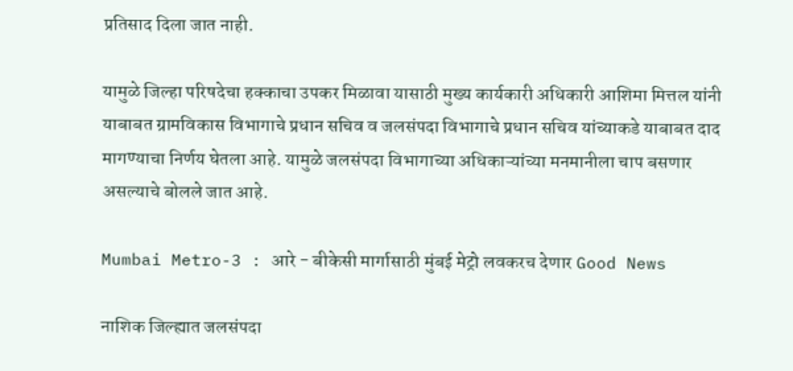प्रतिसाद दिला जात नाही.

यामुळे जिल्हा परिषदेचा हक्काचा उपकर मिळावा यासाठी मुख्य कार्यकारी अधिकारी आशिमा मित्तल यांनी याबाबत ग्रामविकास विभागाचे प्रधान सचिव व जलसंपदा विभागाचे प्रधान सचिव यांच्याकडे याबाबत दाद मागण्याचा निर्णय घेतला आहे. यामुळे जलसंपदा विभागाच्या अधिकाऱ्यांच्या मनमानीला चाप बसणार असल्याचे बोलले जात आहे.

Mumbai Metro-3 : आरे - बीकेसी मार्गासाठी मुंबई मेट्रो लवकरच देणार Good News

नाशिक जिल्ह्यात जलसंपदा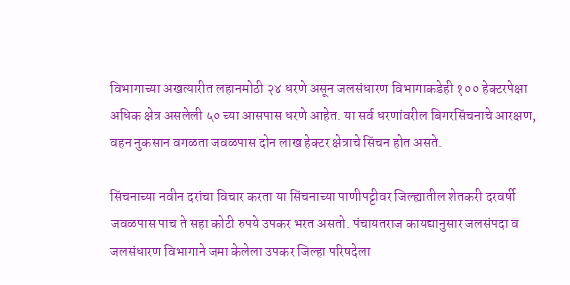विभागाच्या अखत्यारीत लहानमोठी २४ धरणे असून जलसंधारण विभागाकडेही १०० हेक्टरपेक्षा अधिक क्षेत्र असलेली ५० च्या आसपास धरणे आहेत. या सर्व धरणांवरील बिगरसिंचनाचे आरक्षण, वहन नुकसान वगळता जवळपास दोन लाख हेक्टर क्षेत्राचे सिंचन होत असते.

सिंचनाच्या नवीन दरांचा विचार करता या सिंचनाच्या पाणीपट्टीवर जिल्ह्यातील शेतकरी दरवर्षी जवळपास पाच ते सहा कोटी रुपये उपकर भरत असतो. पंचायतराज कायद्यानुसार जलसंपदा व जलसंधारण विभागाने जमा केलेला उपकर जिल्हा परिषदेला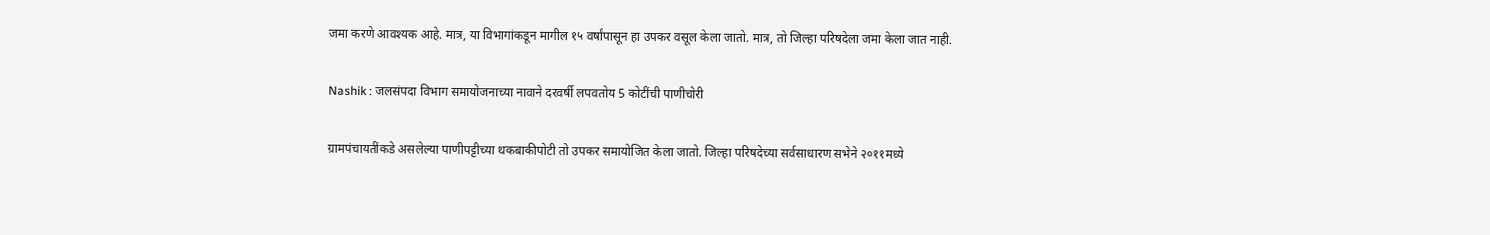जमा करणे आवश्यक आहे. मात्र, या विभागांकडून मागील १५ वर्षांपासून हा उपकर वसूल केला जातो. मात्र, तो जिल्हा परिषदेला जमा केला जात नाही.

Nashik : जलसंपदा विभाग समायोजनाच्या नावाने दरवर्षी लपवतोय 5 कोटींची पाणीचोरी

ग्रामपंचायतींकडे असलेल्या पाणीपट्टीच्या थकबाकीपोटी तो उपकर समायोजित केला जातो. जिल्हा परिषदेच्या सर्वसाधारण सभेने २०११मध्ये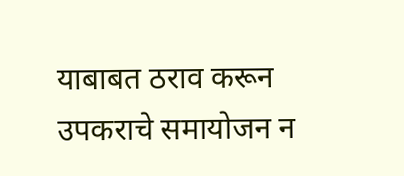याबाबत ठराव करून उपकराचे समायोजन न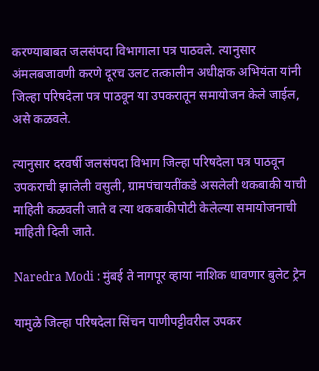करण्याबाबत जलसंपदा विभागाला पत्र पाठवले. त्यानुसार अंमलबजावणी करणे दूरच उलट तत्कालीन अधीक्षक अभियंता यांनी जिल्हा परिषदेला पत्र पाठवून या उपकरातून समायोजन केले जाईल, असे कळवले.

त्यानुसार दरवर्षी जलसंपदा विभाग जिल्हा परिषदेला पत्र पाठवून उपकराची झालेली वसुली, ग्रामपंचायतींकडे असलेली थकबाकी याची माहिती कळवली जाते व त्या थकबाकीपोटी केलेल्या समायोजनाची माहिती दिली जाते.

Naredra Modi : मुंबई ते नागपूर व्हाया नाशिक धावणार बुलेट ट्रेन

यामुळे जिल्हा परिषदेला सिंचन पाणीपट्टीवरील उपकर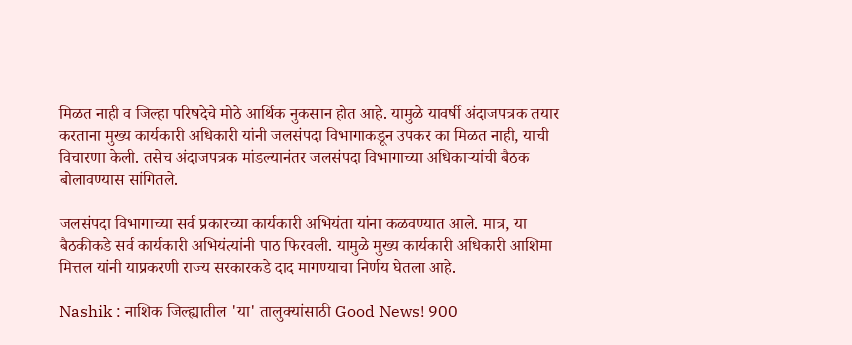मिळत नाही व जिल्हा परिषदेचे मोठे आर्थिक नुकसान होत आहे. यामुळे यावर्षी अंदाजपत्रक तयार करताना मुख्य कार्यकारी अधिकारी यांनी जलसंपदा विभागाकडून उपकर का मिळत नाही, याची विचारणा केली. तसेच अंदाजपत्रक मांडल्यानंतर जलसंपदा विभागाच्या अधिकाऱ्यांची बैठक बोलावण्यास सांगितले.

जलसंपदा विभागाच्या सर्व प्रकारच्या कार्यकारी अभियंता यांना कळवण्यात आले. मात्र, या बैठकीकडे सर्व कार्यकारी अभियंत्यांनी पाठ फिरवली. यामुळे मुख्य कार्यकारी अधिकारी आशिमा मित्तल यांनी याप्रकरणी राज्य सरकारकडे दाद मागण्याचा निर्णय घेतला आहे.

Nashik : नाशिक जिल्ह्यातील 'या' तालुक्यांसाठी Good News! 900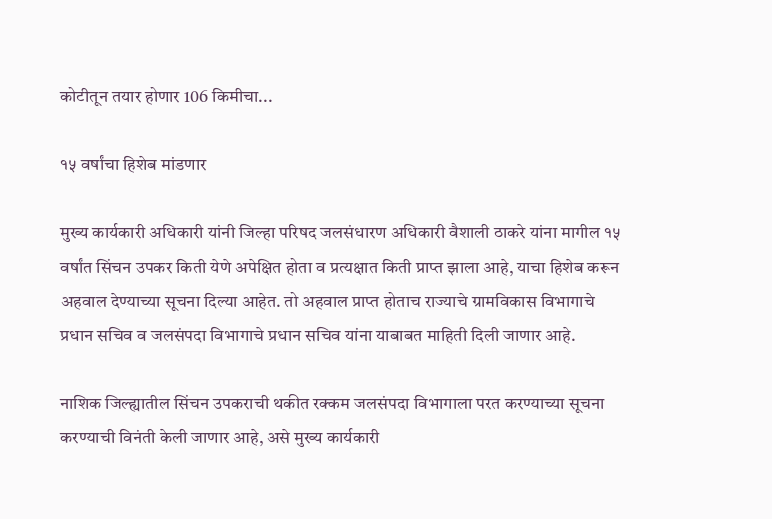कोटीतून तयार होणार 106 किमीचा...

१५ वर्षांचा हिशेब मांडणार

मुख्य कार्यकारी अधिकारी यांनी जिल्हा परिषद जलसंधारण अधिकारी वैशाली ठाकरे यांना मागील १५ वर्षांत सिंचन उपकर किती येणे अपेक्षित होता व प्रत्यक्षात किती प्राप्त झाला आहे, याचा हिशेब करून अहवाल देण्याच्या सूचना दिल्या आहेत. तो अहवाल प्राप्त होताच राज्याचे ग्रामविकास विभागाचे प्रधान सचिव व जलसंपदा विभागाचे प्रधान सचिव यांना याबाबत माहिती दिली जाणार आहे.

नाशिक जिल्ह्यातील सिंचन उपकराची थकीत रक्कम जलसंपदा विभागाला परत करण्याच्या सूचना करण्याची विनंती केली जाणार आहे, असे मुख्य कार्यकारी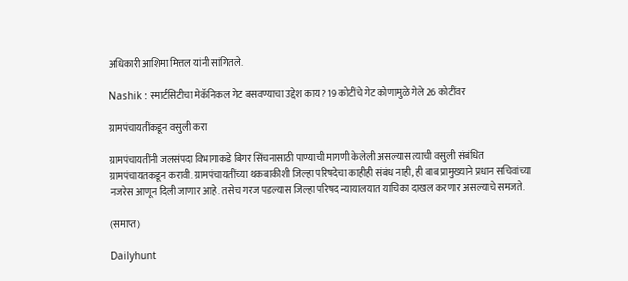अधिकारी आशिमा मित्तल यांनी सांगितले.

Nashik : स्मार्टसिटीचा मेकॅनिकल गेट बसवण्याचा उद्देश काय? 19 कोटींचे गेट कोणामुळे गेले 26 कोटींवर

ग्रामपंचायतींकडून वसुली करा

ग्रामपंचायतींनी जलसंपदा विभागाकडे बिगर सिंचनासाठी पाण्याची मागणी केलेली असल्यास त्याची वसुली संबंधित ग्रामपंचायतकडून करावी. ग्रामपंचायतींच्या थकबाकीशी जिल्हा परिषदेचा काहीही संबंध नाही, ही बाब प्रामुख्याने प्रधान सचिवांच्या नजरेस आणून दिली जाणार आहे. तसेच गरज पडल्यास जिल्हा परिषद न्यायालयात याचिका दाखल करणार असल्याचे समजते.

(समाप्त)

Dailyhunt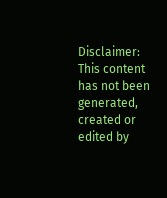Disclaimer: This content has not been generated, created or edited by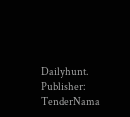Dailyhunt. Publisher: TenderNama